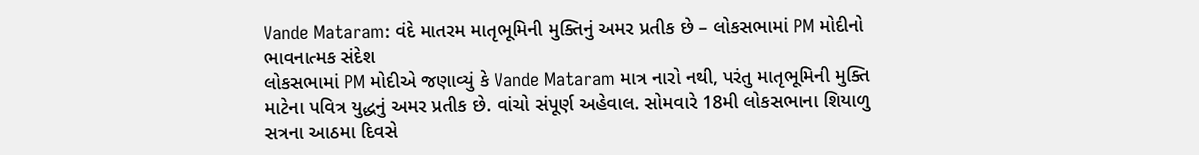Vande Mataram: વંદે માતરમ માતૃભૂમિની મુક્તિનું અમર પ્રતીક છે – લોકસભામાં PM મોદીનો ભાવનાત્મક સંદેશ
લોકસભામાં PM મોદીએ જણાવ્યું કે Vande Mataram માત્ર નારો નથી, પરંતુ માતૃભૂમિની મુક્તિ માટેના પવિત્ર યુદ્ધનું અમર પ્રતીક છે. વાંચો સંપૂર્ણ અહેવાલ. સોમવારે 18મી લોકસભાના શિયાળુ સત્રના આઠમા દિવસે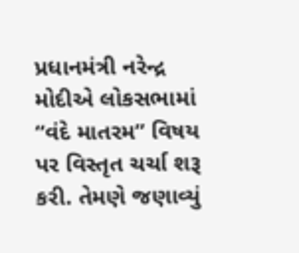પ્રધાનમંત્રી નરેન્દ્ર મોદીએ લોકસભામાં “વંદે માતરમ” વિષય પર વિસ્તૃત ચર્ચા શરૂ કરી. તેમણે જણાવ્યું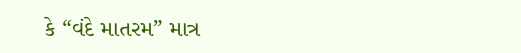કે “વંદે માતરમ” માત્ર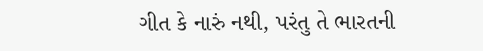ગીત કે નારું નથી, પરંતુ તે ભારતની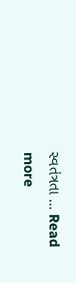સ્વતંત્રતા … Read more